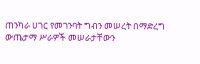ጠንካራ ሀገር የመገንባት ግብን መሠረት በማድረግ ውጤታማ ሥራዎች መሠራታቸውን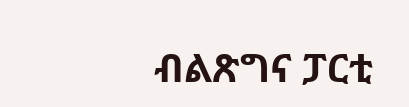ብልጽግና ፓርቲ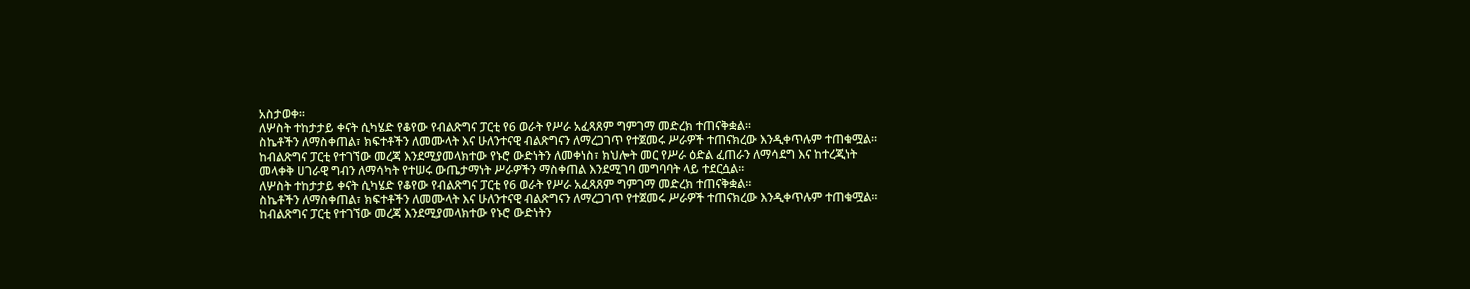አስታወቀ።
ለሦስት ተከታታይ ቀናት ሲካሄድ የቆየው የብልጽግና ፓርቲ የ6 ወራት የሥራ አፈጻጸም ግምገማ መድረክ ተጠናቅቋል።
ስኬቶችን ለማስቀጠል፣ ክፍተቶችን ለመሙላት እና ሁለንተናዊ ብልጽግናን ለማረጋገጥ የተጀመሩ ሥራዎች ተጠናክረው እንዲቀጥሉም ተጠቁሟል።
ከብልጽግና ፓርቲ የተገኘው መረጃ እንደሚያመላክተው የኑሮ ውድነትን ለመቀነስ፣ ክህሎት መር የሥራ ዕድል ፈጠራን ለማሳደግ እና ከተረጂነት መላቀቅ ሀገራዊ ግብን ለማሳካት የተሠሩ ውጤታማነት ሥራዎችን ማስቀጠል እንደሚገባ መግባባት ላይ ተደርሷል።
ለሦስት ተከታታይ ቀናት ሲካሄድ የቆየው የብልጽግና ፓርቲ የ6 ወራት የሥራ አፈጻጸም ግምገማ መድረክ ተጠናቅቋል።
ስኬቶችን ለማስቀጠል፣ ክፍተቶችን ለመሙላት እና ሁለንተናዊ ብልጽግናን ለማረጋገጥ የተጀመሩ ሥራዎች ተጠናክረው እንዲቀጥሉም ተጠቁሟል።
ከብልጽግና ፓርቲ የተገኘው መረጃ እንደሚያመላክተው የኑሮ ውድነትን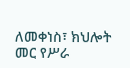ለመቀነስ፣ ክህሎት መር የሥራ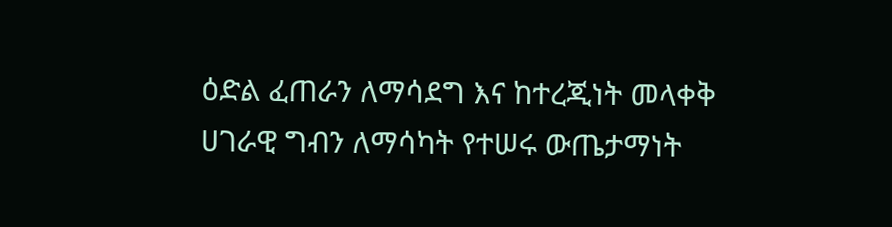ዕድል ፈጠራን ለማሳደግ እና ከተረጂነት መላቀቅ ሀገራዊ ግብን ለማሳካት የተሠሩ ውጤታማነት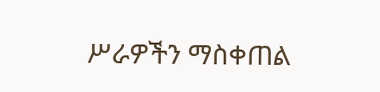ሥራዎችን ማስቀጠል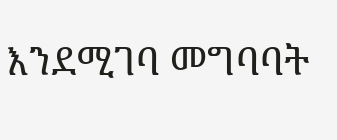እንደሚገባ መግባባት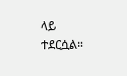ላይ ተደርሷል።